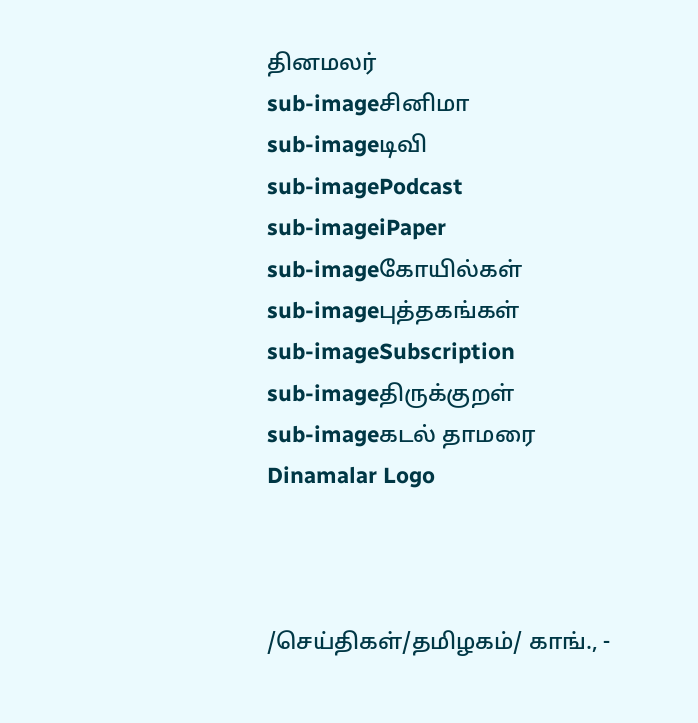தினமலர்
sub-imageசினிமா
sub-imageடிவி
sub-imagePodcast
sub-imageiPaper
sub-imageகோயில்கள்
sub-imageபுத்தகங்கள்
sub-imageSubscription
sub-imageதிருக்குறள்
sub-imageகடல் தாமரை
Dinamalar Logo



/செய்திகள்/தமிழகம்/ காங்., -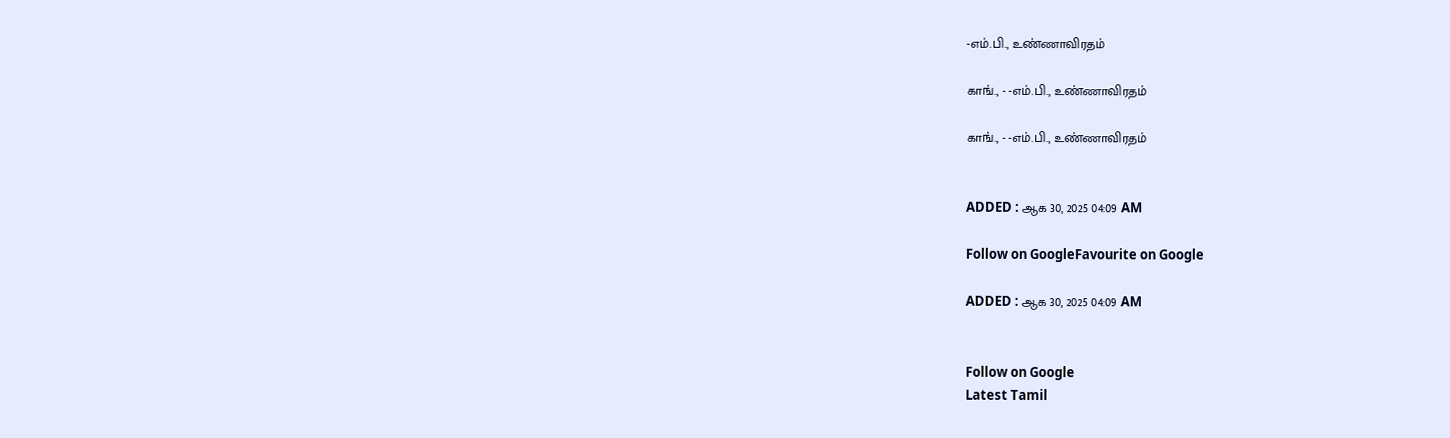-எம்.பி., உண்ணாவிரதம்

காங்., - -எம்.பி., உண்ணாவிரதம்

காங்., - -எம்.பி., உண்ணாவிரதம்


ADDED : ஆக 30, 2025 04:09 AM

Follow on GoogleFavourite on Google

ADDED : ஆக 30, 2025 04:09 AM


Follow on Google
Latest Tamil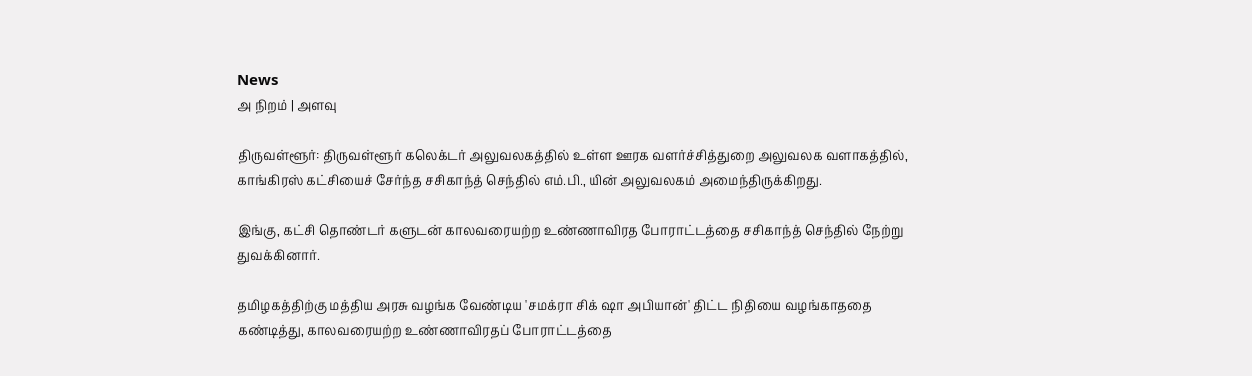News
அ நிறம் | அளவு

திருவள்ளூர்: திருவள்ளூர் கலெக்டர் அலுவலகத்தில் உள்ள ஊரக வளர்ச்சித்துறை அலுவலக வளாகத்தில், காங்கிரஸ் கட்சியைச் சேர்ந்த சசிகாந்த் செந்தில் எம்.பி., யின் அலுவலகம் அமைந்திருக்கிறது.

இங்கு, கட்சி தொண்டர் களுடன் காலவரையற்ற உண்ணாவிரத போராட்டத்தை சசிகாந்த் செந்தில் நேற்று துவக்கினார்.

தமிழகத்திற்கு மத்திய அரசு வழங்க வேண்டிய 'சமக்ரா சிக் ஷா அபியான்' திட்ட நிதியை வழங்காததை கண்டித்து, காலவரையற்ற உண்ணாவிரதப் போராட்டத்தை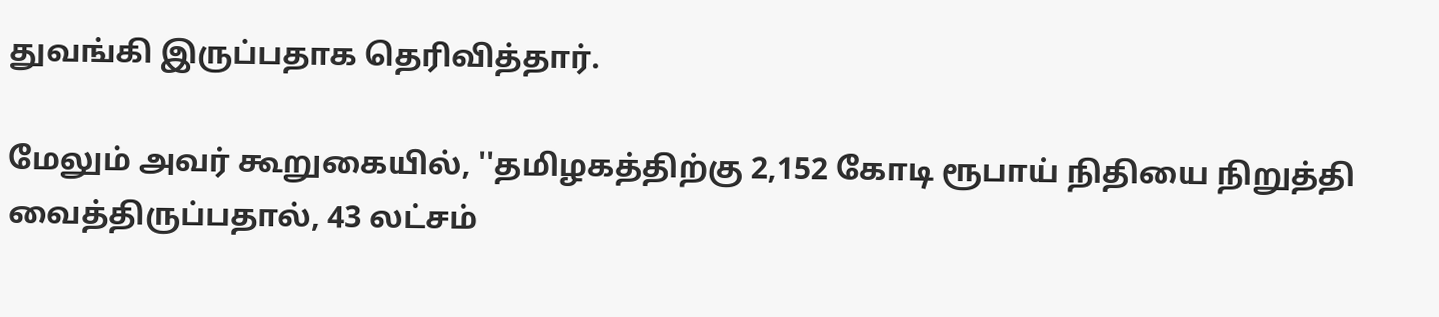துவங்கி இருப்பதாக தெரிவித்தார்.

மேலும் அவர் கூறுகையில், ''தமிழகத்திற்கு 2,152 கோடி ரூபாய் நிதியை நிறுத்தி வைத்திருப்பதால், 43 லட்சம்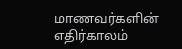மாணவர்களின் எதிர்காலம்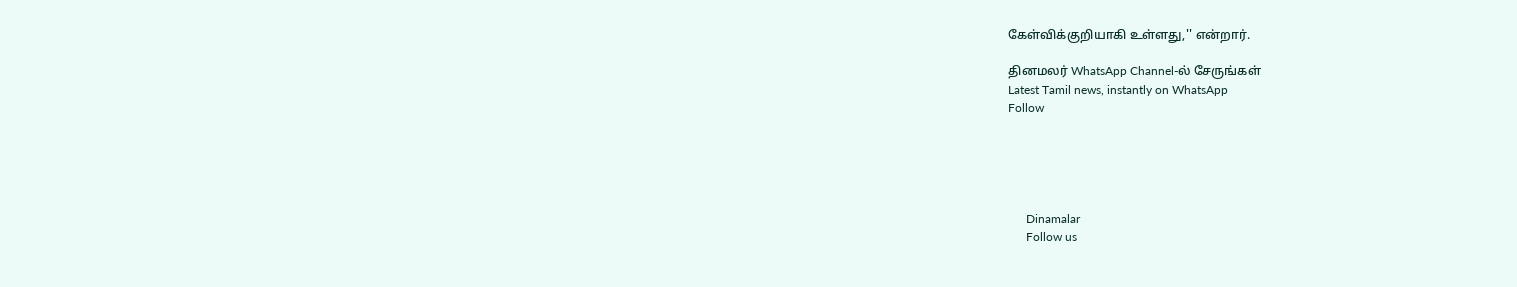கேள்விக்குறியாகி உள்ளது,'' என்றார்.

தினமலர் WhatsApp Channel-ல் சேருங்கள்
Latest Tamil news, instantly on WhatsApp
Follow





      Dinamalar
      Follow us